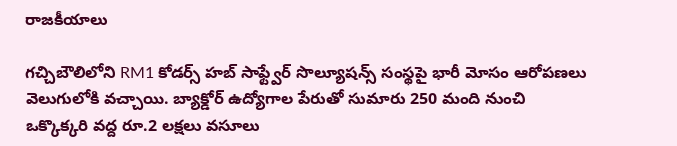రాజకీయాలు

గచ్చిబౌలిలోని RM1 కోడర్స్ హబ్ సాఫ్ట్వేర్ సొల్యూషన్స్ సంస్థపై భారీ మోసం ఆరోపణలు వెలుగులోకి వచ్చాయి. బ్యాక్డోర్ ఉద్యోగాల పేరుతో సుమారు 250 మంది నుంచి ఒక్కొక్కరి వద్ద రూ.2 లక్షలు వసూలు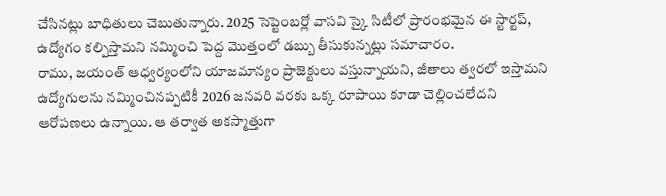చేసినట్లు బాధితులు చెబుతున్నారు. 2025 సెప్టెంబర్లో వాసవి స్కై సిటీలో ప్రారంభమైన ఈ స్టార్టప్, ఉద్యోగం కల్పిస్తామని నమ్మించి పెద్ద మొత్తంలో డబ్బు తీసుకున్నట్లు సమాచారం.
రాము, జయంత్ ఆధ్వర్యంలోని యాజమాన్యం ప్రాజెక్టులు వస్తున్నాయని, జీతాలు త్వరలో ఇస్తామని ఉద్యోగులను నమ్మించినప్పటికీ 2026 జనవరి వరకు ఒక్క రూపాయి కూడా చెల్లించలేదని ఆరోపణలు ఉన్నాయి. ఆ తర్వాత అకస్మాత్తుగా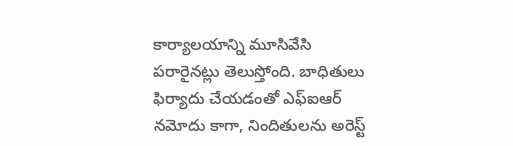కార్యాలయాన్ని మూసివేసి పరారైనట్లు తెలుస్తోంది. బాధితులు ఫిర్యాదు చేయడంతో ఎఫ్ఐఆర్ నమోదు కాగా, నిందితులను అరెస్ట్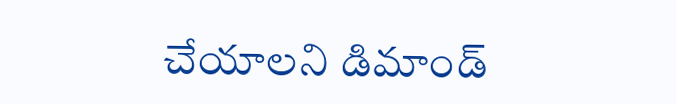చేయాలని డిమాండ్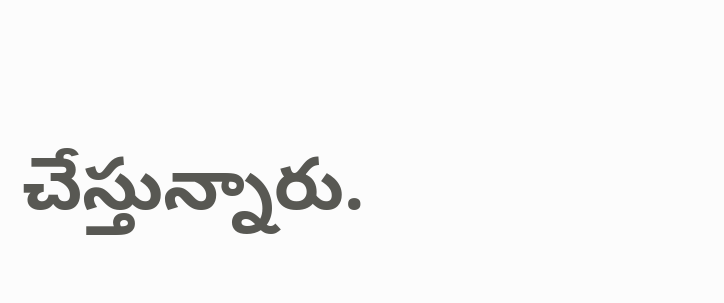చేస్తున్నారు.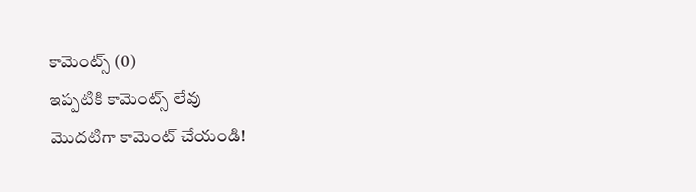కామెంట్స్ (0)
ఇప్పటికి కామెంట్స్ లేవు
మొదటిగా కామెంట్ చేయండి!